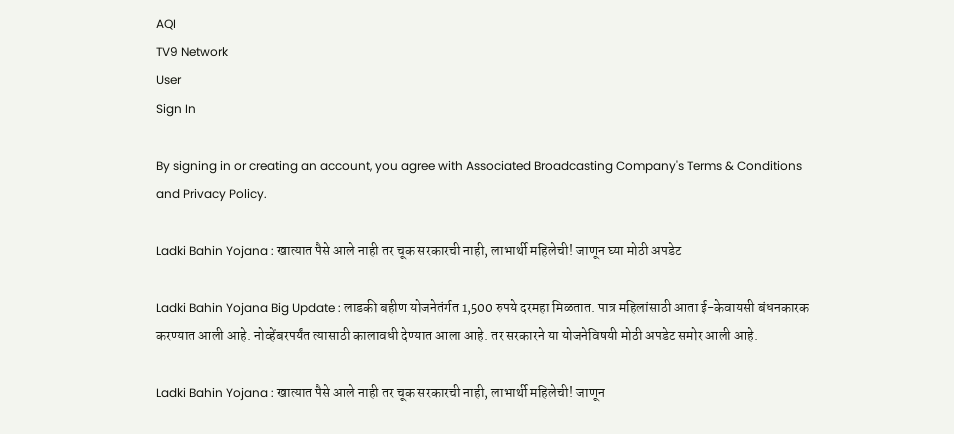AQI
TV9 Network
User
Sign In

By signing in or creating an account, you agree with Associated Broadcasting Company's Terms & Conditions and Privacy Policy.

Ladki Bahin Yojana : खात्यात पैसे आले नाही तर चूक सरकारची नाही, लाभार्थी महिलेची! जाणून घ्या मोठी अपडेट

Ladki Bahin Yojana Big Update : लाडकी बहीण योजनेतंर्गत 1,500 रुपये दरमहा मिळतात. पात्र महिलांसाठी आता ई-केवायसी बंधनकारक करण्यात आली आहे. नोव्हेंबरपर्यंत त्यासाठी कालावधी देण्यात आला आहे. तर सरकारने या योजनेविषयी मोठी अपडेट समोर आली आहे.

Ladki Bahin Yojana : खात्यात पैसे आले नाही तर चूक सरकारची नाही, लाभार्थी महिलेची! जाणून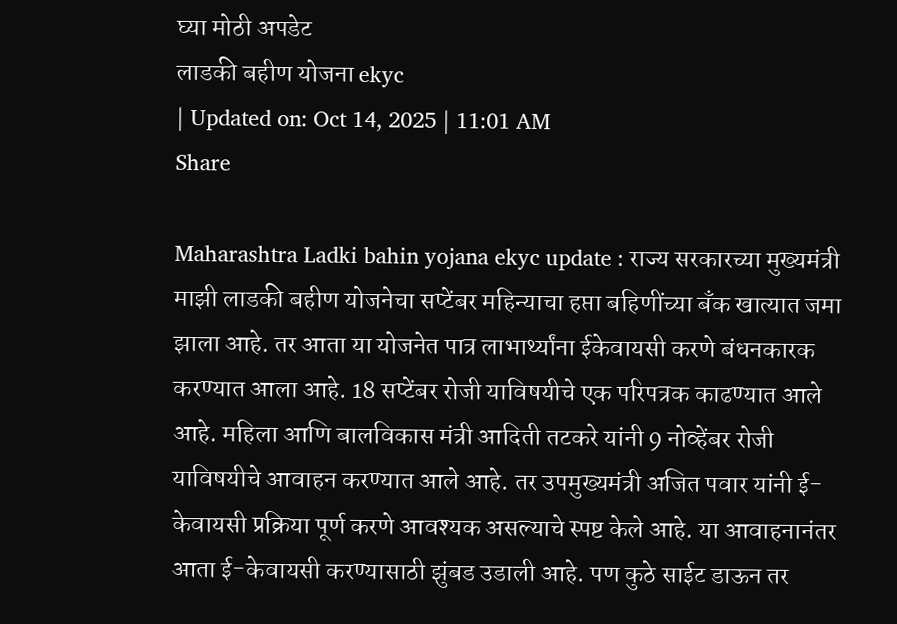घ्या मोठी अपडेट
लाडकी बहीण योजना ekyc
| Updated on: Oct 14, 2025 | 11:01 AM
Share

Maharashtra Ladki bahin yojana ekyc update : राज्य सरकारच्या मुख्यमंत्री माझी लाडकी बहीण योजनेचा सप्टेंबर महिन्याचा हप्ता बहिणींच्या बँक खात्यात जमा झाला आहे. तर आता या योजनेत पात्र लाभार्थ्यांना ईकेवायसी करणे बंधनकारक करण्यात आला आहे. 18 सप्टेंबर रोजी याविषयीचे एक परिपत्रक काढण्यात आले आहे. महिला आणि बालविकास मंत्री आदिती तटकरे यांनी 9 नोव्हेंबर रोजी याविषयीचे आवाहन करण्यात आले आहे. तर उपमुख्यमंत्री अजित पवार यांनी ई-केवायसी प्रक्रिया पूर्ण करणे आवश्यक असल्याचे स्पष्ट केले आहे. या आवाहनानंतर आता ई-केवायसी करण्यासाठी झुंबड उडाली आहे. पण कुठे साईट डाऊन तर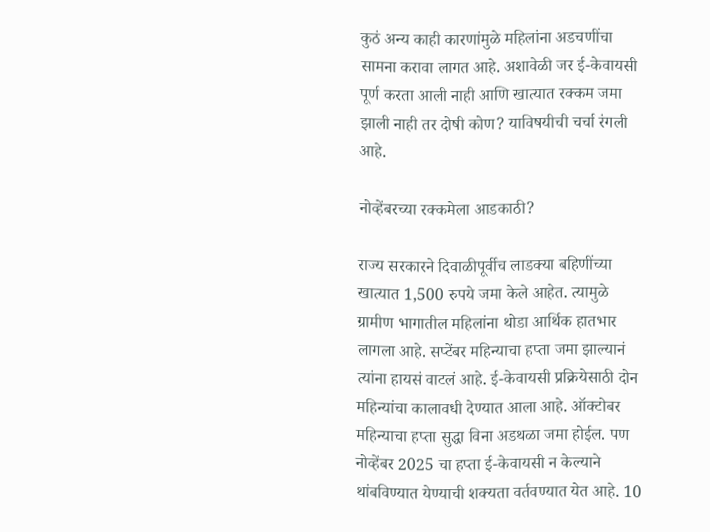कुठं अन्य काही कारणांमुळे महिलांना अडचणींचा सामना करावा लागत आहे. अशावेळी जर ई-केवायसी पूर्ण करता आली नाही आणि खात्यात रक्कम जमा झाली नाही तर दोषी कोण? याविषयीची चर्चा रंगली आहे.

नोव्हेंबरच्या रक्कमेला आडकाठी?

राज्य सरकारने दिवाळीपूर्वीच लाडक्या बहिणींच्या खात्यात 1,500 रुपये जमा केले आहेत. त्यामुळे ग्रामीण भागातील महिलांना थोडा आर्थिक हातभार लागला आहे. सप्टेंबर महिन्याचा हप्ता जमा झाल्यानं त्यांना हायसं वाटलं आहे. ई-केवायसी प्रक्रियेसाठी दोन महिन्यांचा कालावधी देण्यात आला आहे. ऑक्टोबर महिन्याचा हप्ता सुद्धा विना अडथळा जमा होईल. पण नोव्हेंबर 2025 चा हप्ता ई-केवायसी न केल्याने थांबविण्यात येण्याची शक्यता वर्तवण्यात येत आहे. 10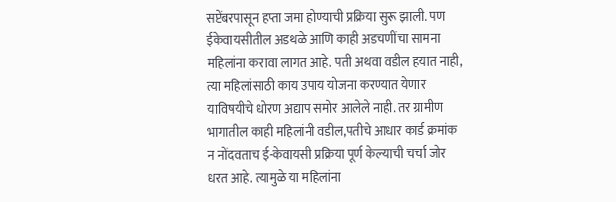सप्टेंबरपासून हप्ता जमा होण्याची प्रक्रिया सुरू झाली. पण ईकेवायसीतील अडथळे आणि काही अडचणींचा सामना महिलांना करावा लागत आहे. पती अथवा वडील हयात नाही, त्या महिलांसाठी काय उपाय योजना करण्यात येणार याविषयीचे धोरण अद्याप समोर आलेले नाही. तर ग्रामीण भागातील काही महिलांनी वडील,पतीचे आधार कार्ड क्रमांक न नोंदवताच ई-केवायसी प्रक्रिया पूर्ण केल्याची चर्चा जोर धरत आहे. त्यामुळे या महिलांना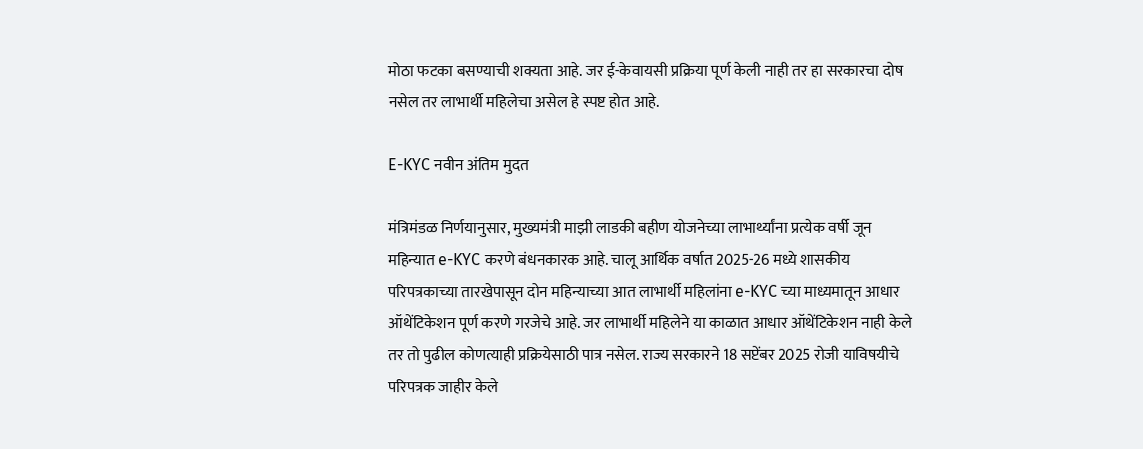मोठा फटका बसण्याची शक्यता आहे. जर ई-केवायसी प्रक्रिया पूर्ण केली नाही तर हा सरकारचा दोष नसेल तर लाभार्थी महिलेचा असेल हे स्पष्ट होत आहे.

E-KYC नवीन अंतिम मुदत

मंत्रिमंडळ निर्णयानुसार, मुख्यमंत्री माझी लाडकी बहीण योजनेच्या लाभार्थ्यांना प्रत्येक वर्षी जून महिन्यात e-KYC करणे बंधनकारक आहे. चालू आर्थिक वर्षात 2025-26 मध्ये शासकीय परिपत्रकाच्या तारखेपासून दोन महिन्याच्या आत लाभार्थी महिलांना e-KYC च्या माध्यमातून आधार ऑथेंटिकेशन पूर्ण करणे गरजेचे आहे. जर लाभार्थी महिलेने या काळात आधार ऑथेंटिकेशन नाही केले तर तो पुढील कोणत्याही प्रक्रियेसाठी पात्र नसेल. राज्य सरकारने 18 सप्टेंबर 2025 रोजी याविषयीचे परिपत्रक जाहीर केले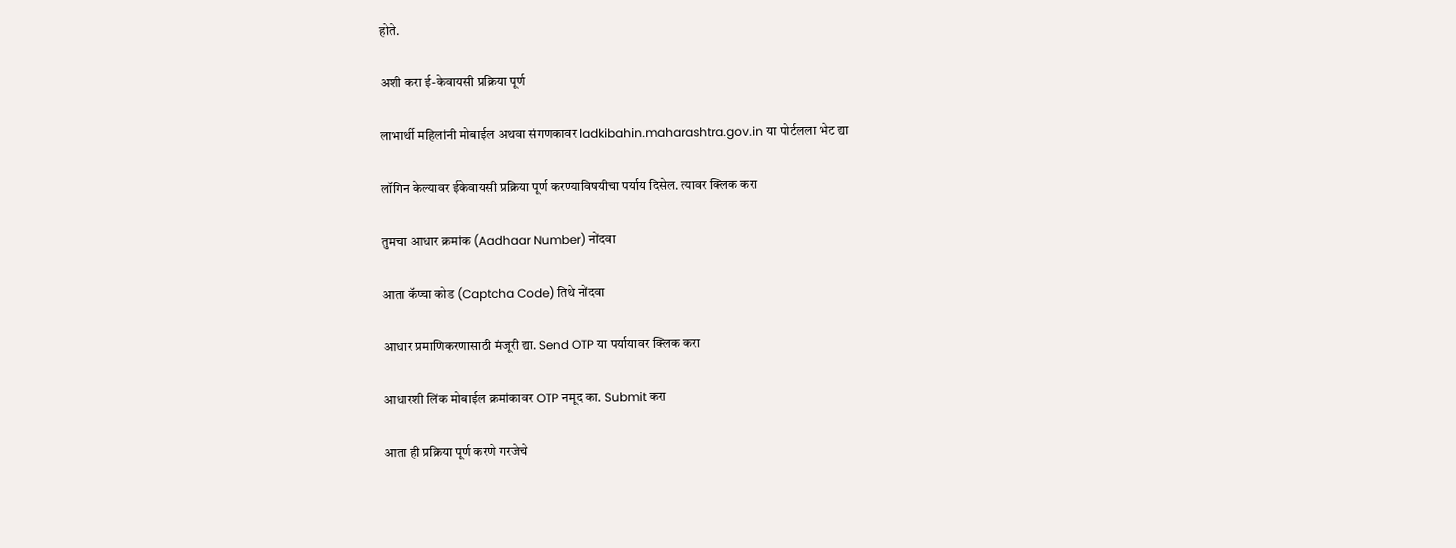होते.

अशी करा ई-केवायसी प्रक्रिया पूर्ण

लाभार्थी महिलांनी मोबाईल अथवा संगणकावर ladkibahin.maharashtra.gov.in या पोर्टलला भेट द्या

लॉगिन केल्यावर ईकेवायसी प्रक्रिया पूर्ण करण्याविषयीचा पर्याय दिसेल. त्यावर क्लिक करा

तुमचा आधार क्रमांक (Aadhaar Number) नोंदवा

आता कॅप्चा कोड (Captcha Code) तिथे नोंदवा

आधार प्रमाणिकरणासाठी मंजूरी द्या. Send OTP या पर्यायावर क्लिक करा

आधारशी लिंक मोबाईल क्रमांकावर OTP नमूद का. Submit करा

आता ही प्रक्रिया पूर्ण करणे गरजेचे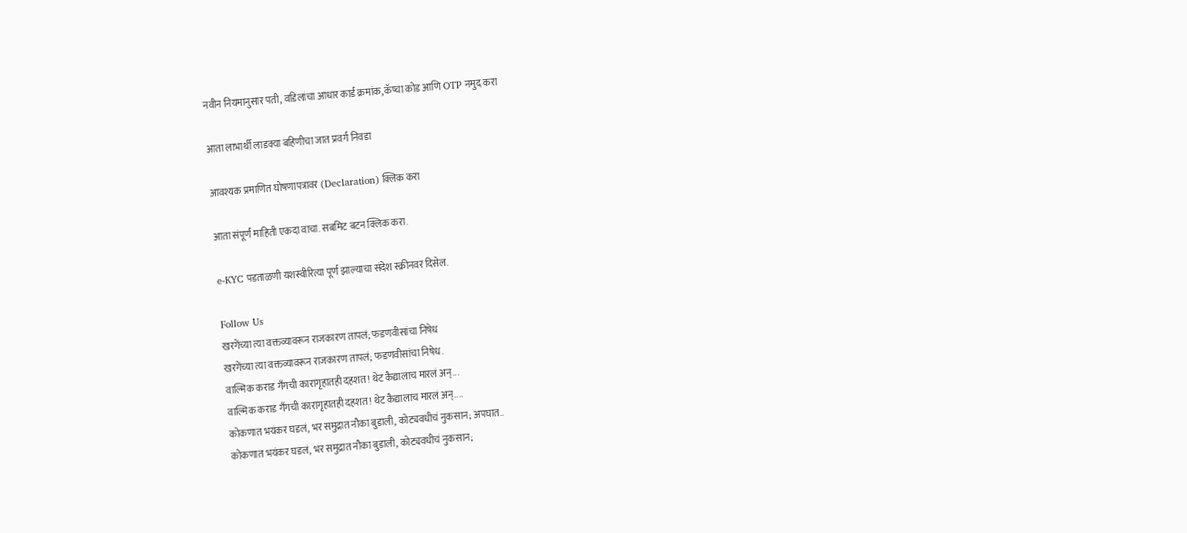नवीन नियमानुसार पती, वडिलांचा आधार कार्ड क्रमांक, कॅप्चा कोड आणि OTP नमुद करा

आता लाभार्थी लाडक्या बहिणीचा जात प्रवर्ग निवडा

आवश्यक प्रमाणित घोषणापत्रावर (Declaration) क्लिक करा

आता संपूर्ण माहिती एकदा वाचा. सबमिट बटन क्लिक करा.

e-KYC पडताळणी यशस्वीरित्या पूर्ण झाल्याचा संदेश स्क्रीनवर दिसेल.

Follow Us
खरगेंच्या त्या वक्तव्यावरून राजकारण तापलं; फडणवीसांचा निषेध
खरगेंच्या त्या वक्तव्यावरून राजकारण तापलं; फडणवीसांचा निषेध.
वाल्मिक कराड गँगची कारागृहातही दहशत! थेट कैद्यालाच मारलं अन्...
वाल्मिक कराड गँगची कारागृहातही दहशत! थेट कैद्यालाच मारलं अन्....
कोकणात भयंकर घडलं, भर समुद्रात नौका बुडाली, कोट्यवधीचं नुकसान; अपघात..
कोकणात भयंकर घडलं, भर समुद्रात नौका बुडाली, कोट्यवधीचं नुकसान;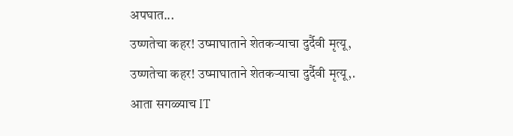अपघात...
उष्णतेचा कहर! उष्माघाताने शेतकऱ्याचा दुर्दैवी मृत्यू,
उष्णतेचा कहर! उष्माघाताने शेतकऱ्याचा दुर्दैवी मृत्यू,.
आता सगळ्याच IT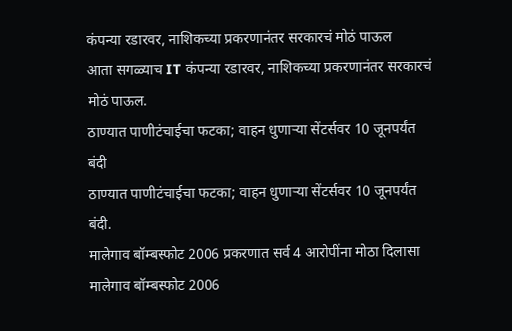कंपन्या रडारवर, नाशिकच्या प्रकरणानंतर सरकारचं मोठं पाऊल
आता सगळ्याच IT कंपन्या रडारवर, नाशिकच्या प्रकरणानंतर सरकारचं मोठं पाऊल.
ठाण्यात पाणीटंचाईचा फटका; वाहन धुणाऱ्या सेंटर्सवर 10 जूनपर्यंत बंदी
ठाण्यात पाणीटंचाईचा फटका; वाहन धुणाऱ्या सेंटर्सवर 10 जूनपर्यंत बंदी.
मालेगाव बॉम्बस्फोट 2006 प्रकरणात सर्व 4 आरोपींना मोठा दिलासा
मालेगाव बॉम्बस्फोट 2006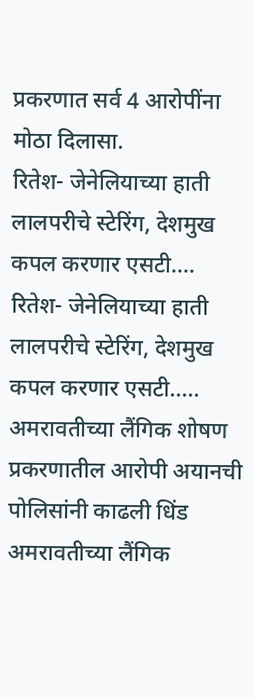प्रकरणात सर्व 4 आरोपींना मोठा दिलासा.
रितेश- जेनेलियाच्या हाती लालपरीचे स्टेरिंग, देशमुख कपल करणार एसटी....
रितेश- जेनेलियाच्या हाती लालपरीचे स्टेरिंग, देशमुख कपल करणार एसटी.....
अमरावतीच्या लैंगिक शोषण प्रकरणातील आरोपी अयानची पोलिसांनी काढली धिंड
अमरावतीच्या लैंगिक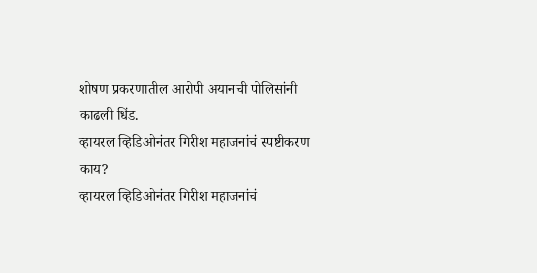शोषण प्रकरणातील आरोपी अयानची पोलिसांनी काढली धिंड.
व्हायरल व्हिडिओनंतर गिरीश महाजनांचं स्पष्टीकरण काय?
व्हायरल व्हिडिओनंतर गिरीश महाजनांचं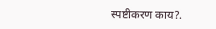स्पष्टीकरण काय?.